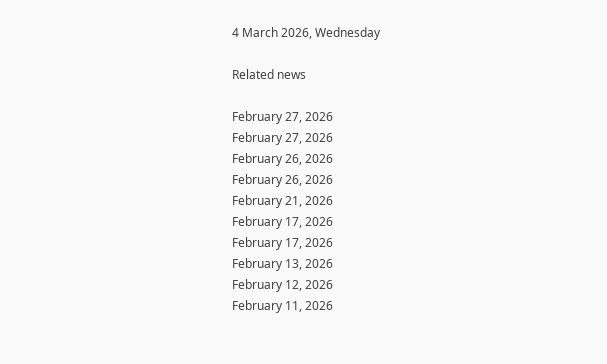4 March 2026, Wednesday

Related news

February 27, 2026
February 27, 2026
February 26, 2026
February 26, 2026
February 21, 2026
February 17, 2026
February 17, 2026
February 13, 2026
February 12, 2026
February 11, 2026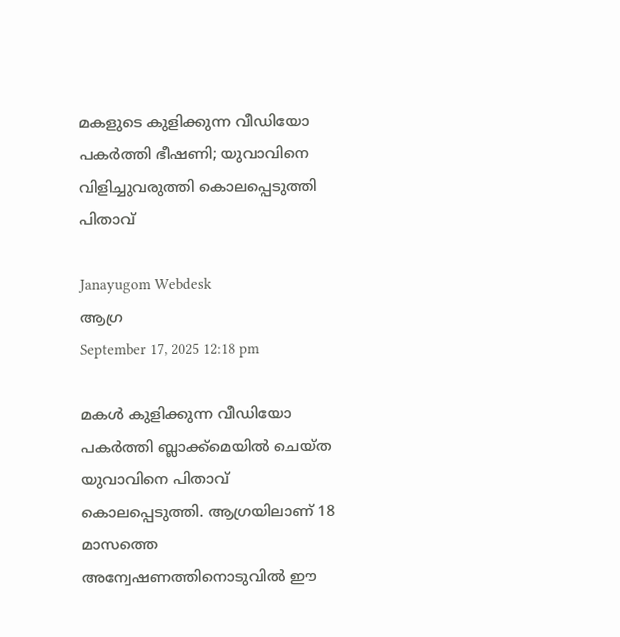മകളുടെ കുളിക്കുന്ന വീഡിയോ പകർത്തി ഭീഷണി; യുവാവിനെ വിളിച്ചുവരുത്തി കൊലപ്പെടുത്തി പിതാവ്

Janayugom Webdesk
ആഗ്ര
September 17, 2025 12:18 pm

മകൾ കുളിക്കുന്ന വീഡിയോ പകർത്തി ബ്ലാക്ക്‌മെയിൽ ചെയ്ത യുവാവിനെ പിതാവ് കൊലപ്പെടുത്തി. ആഗ്രയിലാണ് 18 മാസത്തെ അന്വേഷണത്തിനൊടുവിൽ ഈ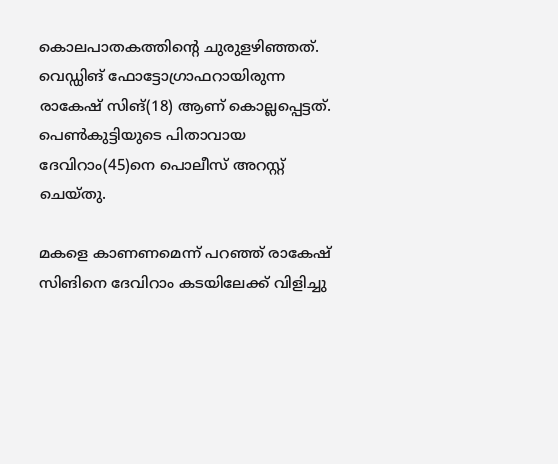കൊലപാതകത്തിൻ്റെ ചുരുളഴിഞ്ഞത്. വെഡ്ഡിങ് ഫോട്ടോഗ്രാഫറായിരുന്ന രാകേഷ് സിങ്(18) ആണ് കൊല്ലപ്പെട്ടത്. പെൺകുട്ടിയുടെ പിതാവായ ദേവിറാം(45)നെ പൊലീസ് അറസ്റ്റ് ചെയ്തു.

മകളെ കാണണമെന്ന് പറഞ്ഞ് രാകേഷ് സിങിനെ ദേവിറാം കടയിലേക്ക് വിളിച്ചു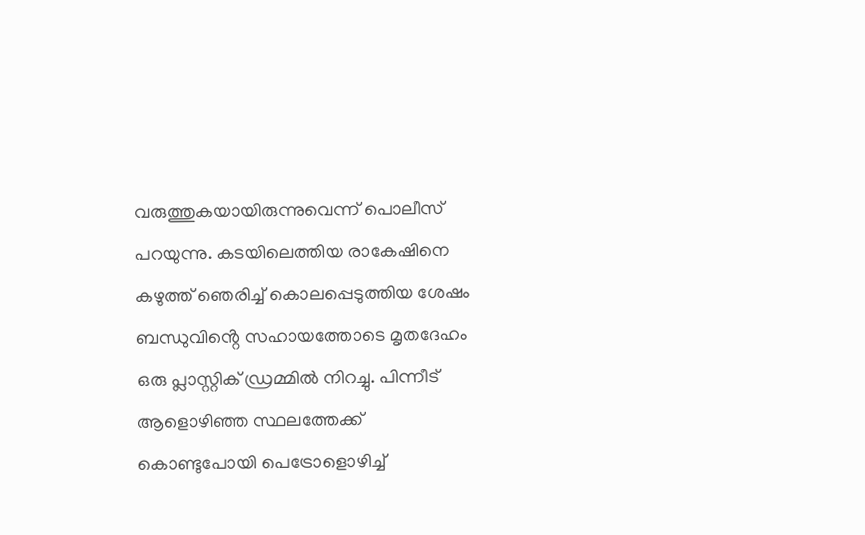വരുത്തുകയായിരുന്നുവെന്ന് പൊലീസ് പറയുന്നു. കടയിലെത്തിയ രാകേഷിനെ കഴുത്ത് ഞെരിച്ച് കൊലപ്പെടുത്തിയ ശേഷം ബന്ധുവിൻ്റെ സഹായത്തോടെ മൃതദേഹം ഒരു പ്ലാസ്റ്റിക് ഡ്രമ്മിൽ നിറച്ചു. പിന്നീട് ആളൊഴിഞ്ഞ സ്ഥലത്തേക്ക് കൊണ്ടുപോയി പെട്രോളൊഴിച്ച്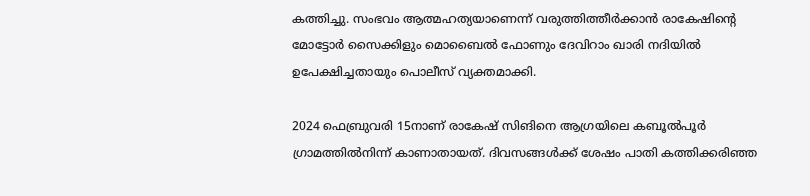കത്തിച്ചു. സംഭവം ആത്മഹത്യയാണെന്ന് വരുത്തിത്തീർക്കാൻ രാകേഷിൻ്റെ മോട്ടോർ സൈക്കിളും മൊബൈൽ ഫോണും ദേവിറാം ഖാരി നദിയിൽ ഉപേക്ഷിച്ചതായും പൊലീസ് വ്യക്തമാക്കി.

2024 ഫെബ്രുവരി 15നാണ് രാകേഷ് സിങിനെ ആഗ്രയിലെ കബൂൽപൂർ ഗ്രാമത്തിൽനിന്ന് കാണാതായത്. ദിവസങ്ങൾക്ക് ശേഷം പാതി കത്തിക്കരിഞ്ഞ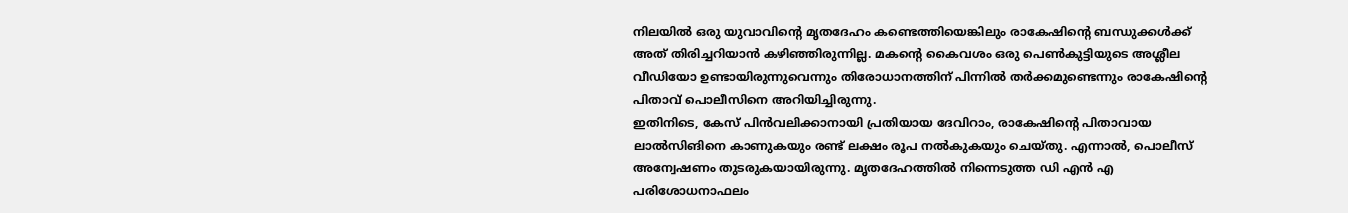നിലയിൽ ഒരു യുവാവിൻ്റെ മൃതദേഹം കണ്ടെത്തിയെങ്കിലും രാകേഷിൻ്റെ ബന്ധുക്കൾക്ക് അത് തിരിച്ചറിയാൻ കഴിഞ്ഞിരുന്നില്ല. മകൻ്റെ കൈവശം ഒരു പെൺകുട്ടിയുടെ അശ്ലീല വീഡിയോ ഉണ്ടായിരുന്നുവെന്നും തിരോധാനത്തിന് പിന്നിൽ തർക്കമുണ്ടെന്നും രാകേഷിൻ്റെ പിതാവ് പൊലീസിനെ അറിയിച്ചിരുന്നു.
ഇതിനിടെ, കേസ് പിൻവലിക്കാനായി പ്രതിയായ ദേവിറാം, രാകേഷിൻ്റെ പിതാവായ ലാൽസിങിനെ കാണുകയും രണ്ട് ലക്ഷം രൂപ നൽകുകയും ചെയ്തു. എന്നാൽ, പൊലീസ് അന്വേഷണം തുടരുകയായിരുന്നു. മൃതദേഹത്തിൽ നിന്നെടുത്ത ഡി എൻ എ പരിശോധനാഫലം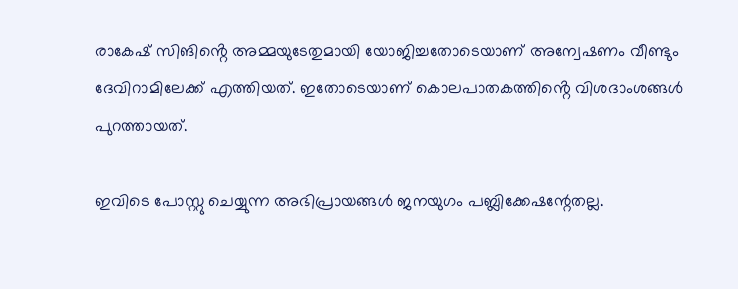രാകേഷ് സിങിൻ്റെ അമ്മയുടേതുമായി യോജിച്ചതോടെയാണ് അന്വേഷണം വീണ്ടും ദേവിറാമിലേക്ക് എത്തിയത്. ഇതോടെയാണ് കൊലപാതകത്തിൻ്റെ വിശദാംശങ്ങൾ പുറത്തായത്.

ഇവിടെ പോസ്റ്റു ചെയ്യുന്ന അഭിപ്രായങ്ങള്‍ ജനയുഗം പബ്ലിക്കേഷന്റേതല്ല.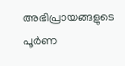അഭിപ്രായങ്ങളുടെ പൂര്‍ണ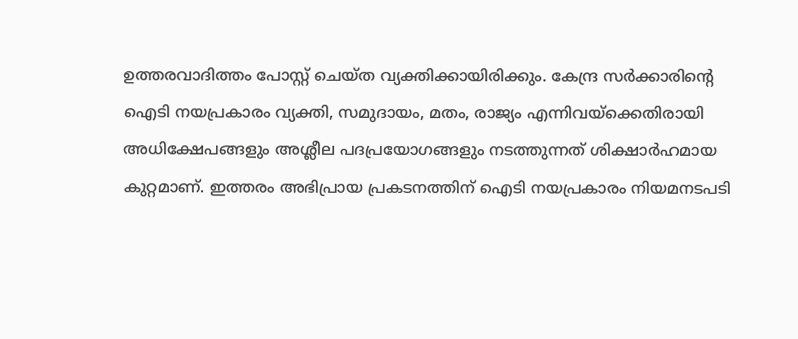ഉത്തരവാദിത്തം പോസ്റ്റ് ചെയ്ത വ്യക്തിക്കായിരിക്കും. കേന്ദ്ര സര്‍ക്കാരിന്റെ ഐടി നയപ്രകാരം വ്യക്തി, സമുദായം, മതം, രാജ്യം എന്നിവയ്‌ക്കെതിരായി അധിക്ഷേപങ്ങളും അശ്ലീല പദപ്രയോഗങ്ങളും നടത്തുന്നത് ശിക്ഷാര്‍ഹമായ കുറ്റമാണ്. ഇത്തരം അഭിപ്രായ പ്രകടനത്തിന് ഐടി നയപ്രകാരം നിയമനടപടി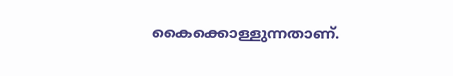കൈക്കൊള്ളുന്നതാണ്.